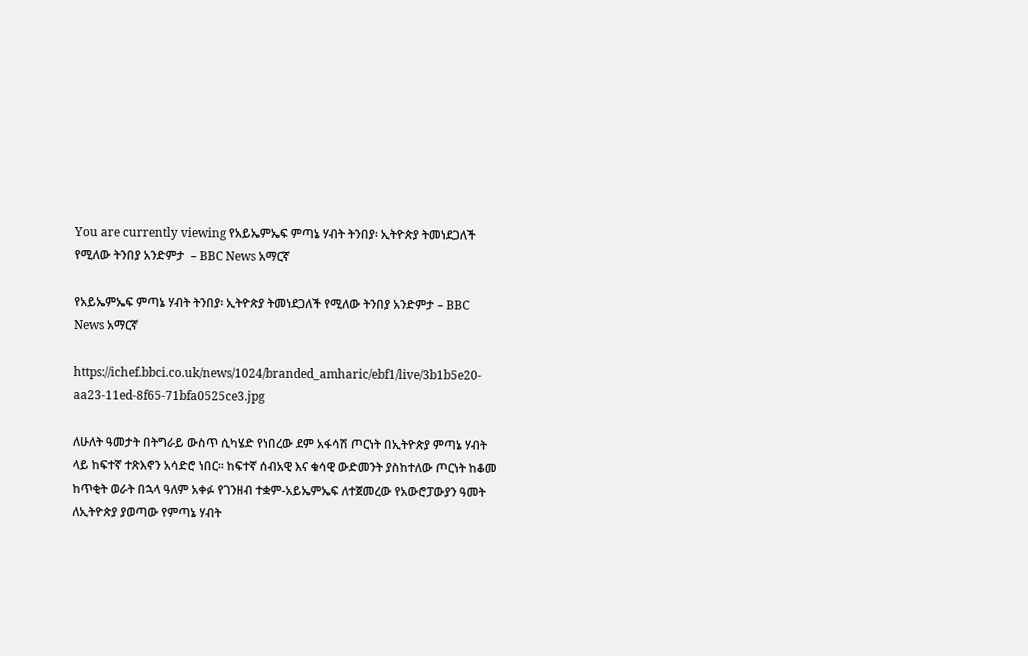You are currently viewing የአይኤምኤፍ ምጣኔ ሃብት ትንበያ፡ ኢትዮጵያ ትመነደጋለች የሚለው ትንበያ አንድምታ  – BBC News አማርኛ

የአይኤምኤፍ ምጣኔ ሃብት ትንበያ፡ ኢትዮጵያ ትመነደጋለች የሚለው ትንበያ አንድምታ – BBC News አማርኛ

https://ichef.bbci.co.uk/news/1024/branded_amharic/ebf1/live/3b1b5e20-aa23-11ed-8f65-71bfa0525ce3.jpg

ለሁለት ዓመታት በትግራይ ውስጥ ሲካሄድ የነበረው ደም አፋሳሽ ጦርነት በኢትዮጵያ ምጣኔ ሃብት ላይ ከፍተኛ ተጽእኖን አሳድሮ ነበር። ከፍተኛ ሰብአዊ እና ቁሳዊ ውድመንት ያስከተለው ጦርነት ከቆመ ከጥቂት ወራት በኋላ ዓለም አቀፉ የገንዘብ ተቋም-አይኤምኤፍ ለተጀመረው የአውሮፓውያን ዓመት ለኢትዮጵያ ያወጣው የምጣኔ ሃብት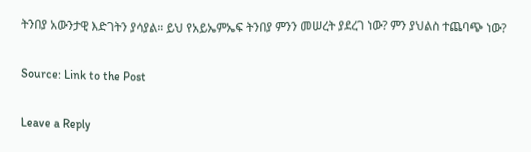ትንበያ አውንታዊ እድገትን ያሳያል። ይህ የአይኤምኤፍ ትንበያ ምንን መሠረት ያደረገ ነው? ምን ያህልስ ተጨባጭ ነው?

Source: Link to the Post

Leave a Reply